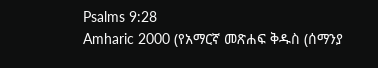Psalms 9:28
Amharic 2000 (የአማርኛ መጽሐፍ ቅዱስ (ሰማንያ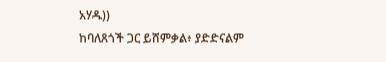አሃዱ))
ከባለጸጎች ጋር ይሸምቃል፥ ያድድናልም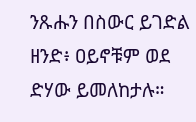ንጹሑን በስውር ይገድል ዘንድ፥ ዐይኖቹም ወደ ድሃው ይመለከታሉ።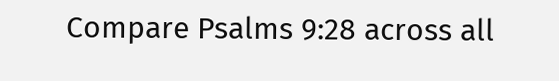Compare Psalms 9:28 across all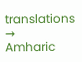translations →
Amharic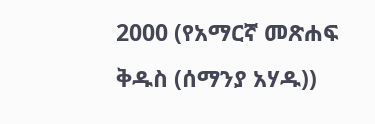2000 (የአማርኛ መጽሐፍ ቅዱስ (ሰማንያ አሃዱ))